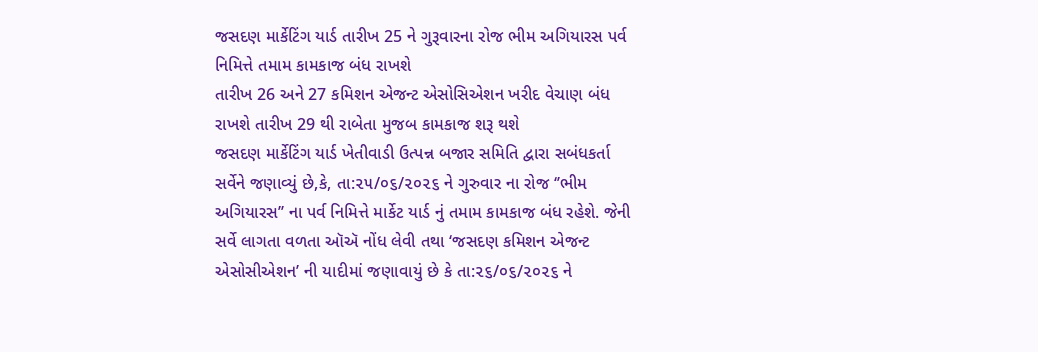જસદણ માર્કેટિંગ યાર્ડ તારીખ 25 ને ગુરૂવારના રોજ ભીમ અગિયારસ પર્વ નિમિત્તે તમામ કામકાજ બંધ રાખશે
તારીખ 26 અને 27 કમિશન એજન્ટ એસોસિએશન ખરીદ વેચાણ બંધ રાખશે તારીખ 29 થી રાબેતા મુજબ કામકાજ શરૂ થશે
જસદણ માર્કેટિંગ યાર્ડ ખેતીવાડી ઉત્પન્ન બજાર સમિતિ દ્વારા સબંધકર્તા સર્વેને જણાવ્યું છે,કે, તા:૨૫/૦૬/૨૦૨૬ ને ગુરુવાર ના રોજ ‘’ભીમ અગિયારસ’’ ના પર્વ નિમિત્તે માર્કેટ યાર્ડ નું તમામ કામકાજ બંધ રહેશે. જેની સર્વે લાગતા વળતા ઑઍ નોંધ લેવી તથા ‘જસદણ કમિશન એજન્ટ એસોસીએશન’ ની યાદીમાં જણાવાયું છે કે તા:૨૬/૦૬/૨૦૨૬ ને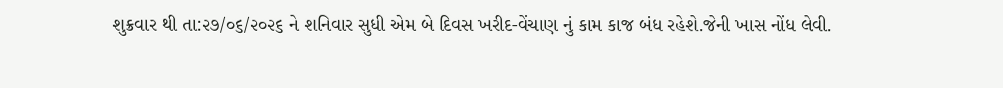શુક્રવાર થી તા:૨૭/૦૬/૨૦૨૬ ને શનિવાર સુધી એમ બે દિવસ ખરીદ-વેંચાણ નું કામ કાજ બંધ રહેશે.જેની ખાસ નોંધ લેવી.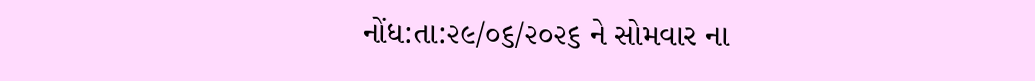નોંધ:તા:૨૯/૦૬/૨૦૨૬ ને સોમવાર ના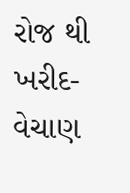રોજ થી ખરીદ-વેચાણ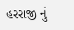હરરાજી નું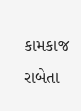કામકાજ રાબેતા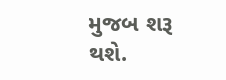મુજબ શરૂ થશે.